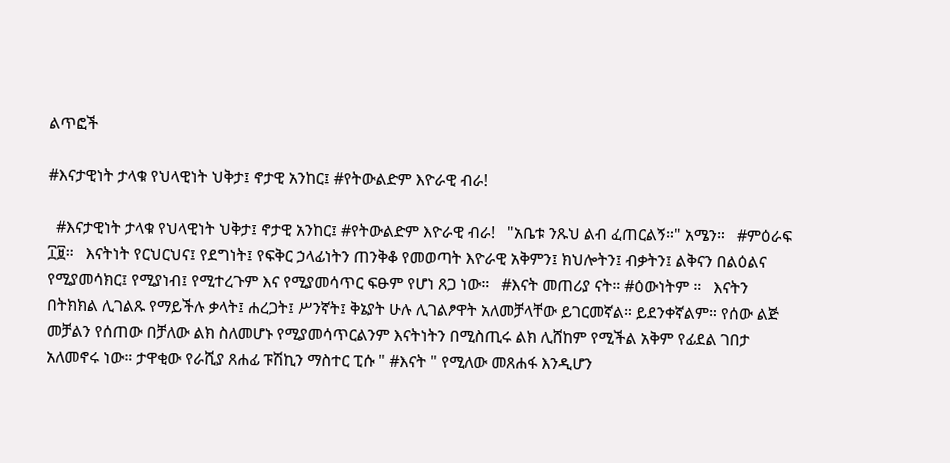ልጥፎች

#እናታዊነት ታላቁ የህላዊነት ህቅታ፤ ኖታዊ አንከር፤ #የትውልድም እዮራዊ ብራ!

  #እናታዊነት ታላቁ የህላዊነት ህቅታ፤ ኖታዊ አንከር፤ #የትውልድም እዮራዊ ብራ!   "አቤቱ ንጹህ ልብ ፈጠርልኝ።" አሜን።   #ምዕራፍ ፲፱።   እናትነት የርህርህና፤ የደግነት፤ የፍቅር ኃላፊነትን ጠንቅቆ የመወጣት እዮራዊ አቅምን፤ ክህሎትን፤ ብቃትን፤ ልቅናን በልዕልና የሚያመሳክር፤ የሚያነብ፤ የሚተረጉም እና የሚያመሳጥር ፍፁም የሆነ ጸጋ ነው።   #እናት መጠሪያ ናት። #ዕውነትም ።   እናትን በትክክል ሊገልጹ የማይችሉ ቃላት፤ ሐረጋት፤ ሥንኛት፤ ቅኔያት ሁሉ ሊገልፆዋት አለመቻላቸው ይገርመኛል። ይደንቀኛልም። የሰው ልጅ መቻልን የሰጠው በቻለው ልክ ስለመሆኑ የሚያመሳጥርልንም እናትነትን በሚስጢሩ ልክ ሊሸከም የሚችል አቅም የፊደል ገበታ አለመኖሩ ነው። ታዋቂው የራሺያ ጸሐፊ ፑሽኪን ማስተር ፒሱ " #እናት " የሚለው መጸሐፋ እንዲሆን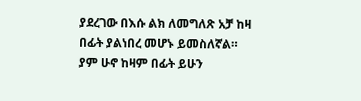ያደረገው በእሱ ልክ ለመግለጽ አቻ ከዛ በፊት ያልነበረ መሆኑ ይመስለኛል።    ያም ሁኖ ከዛም በፊት ይሁን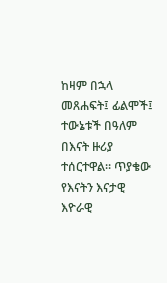ከዛም በኋላ መጸሐፍት፤ ፊልሞች፤ ተውኔቱች በዓለም በእናት ዙሪያ ተሰርተዋል። ጥያቄው የእናትን እናታዊ እዮራዊ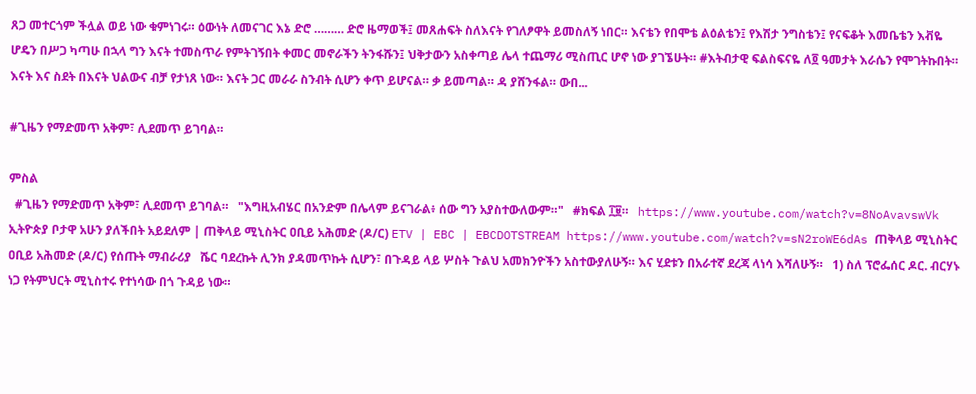ጸጋ መተርጎም ችሏል ወይ ነው ቁምነገሩ። ዕውነት ለመናገር እኔ ድሮ ……… ድሮ ዜማወች፤ መጸሐፍት ስለእናት የገለፆዋት ይመስለኝ ነበር። እናቴን የበሞቴ ልዕልቴን፤ የእሽታ ንግስቴን፤ የናፍቆት እመቤቴን እቭዬ ሆዴን በሥጋ ካጣሁ በኋላ ግን እናት ተመስጥራ የምትገኝበት ቀመር መኖራችን ትንፋሹን፤ ህቅታውን አስቀጣይ ሌላ ተጨማሪ ሚስጢር ሆኖ ነው ያገኜሁት። #እትብታዊ ፍልስፍናዬ ለ፬ ዓመታት እራሴን የሞገትኩበት።   እናት እና ስደት በእናት ህልውና ብቻ የታነጸ ነው። እናት ጋር መራራ ስንብት ሲሆን ቀጥ ይሆናል። ቃ ይመጣል። ዳ ያሸንፋል። ውበ...

#ጊዜን የማድመጥ አቅም፣ ሊደመጥ ይገባል።

ምስል
  #ጊዜን የማድመጥ አቅም፣ ሊደመጥ ይገባል።   "እግዚአብሄር በአንድም በሌላም ይናገራል፥ ሰው ግን አያስተውለውም።"   #ክፍል ፲፱።   https://www.youtube.com/watch?v=8NoAvavswVk ኢትዮጵያ ቦታዋ አሁን ያለችበት አይደለም | ጠቅላይ ሚኒስትር ዐቢይ አሕመድ (ዶ/ር) ETV | EBC | EBCDOTSTREAM https://www.youtube.com/watch?v=sN2roWE6dAs ጠቅላይ ሚኒስትር ዐቢይ አሕመድ (ዶ/ር) የሰጡት ማብራሪያ   ሼር ባደረኩት ሊንክ ያዳመጥኩት ሲሆን፣ በጉዳይ ላይ ሦስት ጉልህ አመክንዮችን አስተውያለሁኝ። እና ሂደቱን በአራተኛ ደረጃ ላነሳ እሻለሁኝ።   1) ስለ ፕሮፌሰር ዶር. ብርሃኑ ነጋ የትምህርት ሚኒስተሩ የተነሳው በጎ ጉዳይ ነው።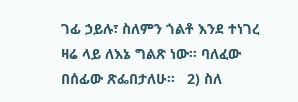ገፊ ኃይሉ፣ ስለምን ጎልቶ እንደ ተነገረ ዛሬ ላይ ለእኔ ግልጽ ነው። ባለፈው በሰፊው ጽፌበታለሁ።   2) ስለ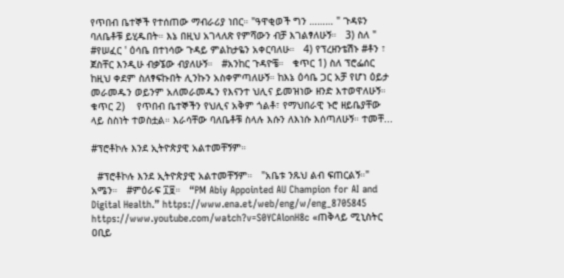የጥበብ ቤተኞች የተሰጠው ማብራሪያ ነበር። "ዓዋቂወች ግን ……… " ጉዳዩን ባለቤቶቹ ይሂዱበት። እኔ በዚህ አገላለጽ የምሻውን ብቻ እገልፃለሁኝ።   3) ስለ " #የሠፈር ' ዕሳቤ በተነሳው ጉዳይ ምልከታዬን አቀርባለሁ።   4) የፕረዘንቴሽኑ #ቶን ፣ ጀስቸር እንዲሁ ብቃኜው ብያለሁኝ።   #አንከር ጉዳዮቼ።   ቁጥር 1) ስለ ፕሮፌሰር ከዚህ ቀደም ስለፃፍኩበት ሊንኩን አስቀምጣለሁኝ። ከእኔ ዕሳቤ ጋር አቻ የሆነ ዕይታ መራመዱን ወይንም አለመራመዱን የእናንተ ህሊና ይመዝነው ዘንድ እተወዋለሁኝ።   ቁጥር 2)    የጥበብ ቤተኞችን የህሊና አቅም ጎልቶ፣ የማህበራዊ ኑሮ ዘይቤያቸው ላይ ስስነት ተወስቷል። እራሳቸው ባለቤቶቹ ስላሉ እሱን ለእነሱ እሰጣለሁኝ። ተመቸ...

#ፕሮቶኮሉ እንደ ኢትዮጵያዊ አልተመቸኝም።

  #ፕሮቶኮሉ እንደ ኢትዮጵያዊ አልተመቸኝም።   "አቤቱ ንጹህ ልብ ፍጠርልኝ።" አሜን።   #ምዕራፍ ፲፱።   “PM Abiy Appointed AU Champion for AI and Digital Health.” https://www.ena.et/web/eng/w/eng_8705845 https://www.youtube.com/watch?v=S0YCAlonH8c «ጠቅላይ ሚኒስትር ዐቢይ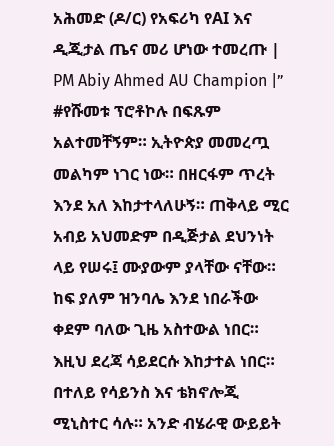አሕመድ (ዶ/ር) የአፍሪካ የAI እና ዲጂታል ጤና መሪ ሆነው ተመረጡ | PM Abiy Ahmed AU Champion |”   #የሹመቱ ፕሮቶኮሉ በፍጹም አልተመቸኝም። ኢትዮጵያ መመረጧ መልካም ነገር ነው። በዘርፋም ጥረት እንደ አለ እከታተላለሁኝ። ጠቅላይ ሚር አብይ አህመድም በዲጅታል ደህንነት ላይ የሠሩ፤ ሙያውም ያላቸው ናቸው። ከፍ ያለም ዝንባሌ እንደ ነበራችው ቀደም ባለው ጊዜ አስተውል ነበር። እዚህ ደረጃ ሳይደርሱ እከታተል ነበር።    በተለይ የሳይንስ እና ቴክኖሎጂ ሚኒስተር ሳሉ። አንድ ብሄራዊ ውይይት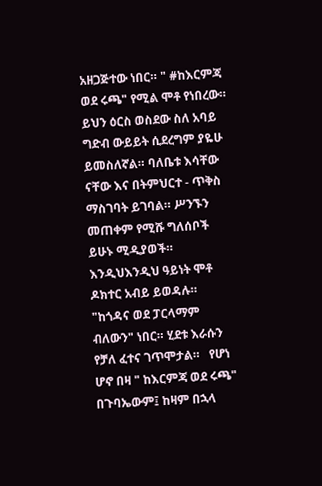አዘጋጅተው ነበር። " #ከእርምጃ ወደ ሩጫ" የሚል ሞቶ የነበረው። ይህን ዕርስ ወስደው ስለ አባይ ግድብ ውይይት ሲደረግም ያዬሁ ይመስለኛል። ባለቤቱ እሳቸው ናቸው እና በትምህርተ - ጥቅስ ማስገባት ይገባል። ሥንኙን መጠቀም የሚሹ ግለሰቦች ይሁኑ ሚዲያወች። እንዲህእንዲህ ዓይነት ሞቶ ዶክተር አብይ ይወዳሉ። "ከጎዳና ወደ ፓርላማም ብለውን" ነበር። ሂደቱ እራሱን የቻለ ፈተና ገጥሞታል።   የሆነ ሆኖ በዛ " ከእርምጃ ወደ ሩጫ" በጉባኤውም፤ ከዛም በኋላ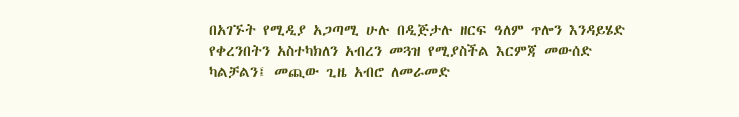በአገኙት የሚዲያ አጋጣሚ ሁሉ በዲጅታሉ ዘርፍ ዓለም ጥሎን እንዳይሄድ የቀረንበትን አስተካክለን አብረን መጓዝ የሚያስችል እርምጃ መውሰድ ካልቻልን፤ መጪው ጊዜ አብሮ ለመራመድ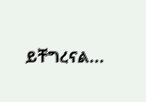ይቸግረናል...